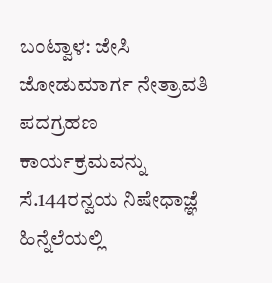ಬಂಟ್ವಾಳ: ಜೇಸಿ ಜೋಡುಮಾರ್ಗ ನೇತ್ರಾವತಿ ಪದಗ್ರಹಣ ಕಾರ್ಯಕ್ರಮವನ್ನು ಸೆ.144ರನ್ವಯ ನಿಷೇಧಾಜ್ಞೆ ಹಿನ್ನೆಲೆಯಲ್ಲಿ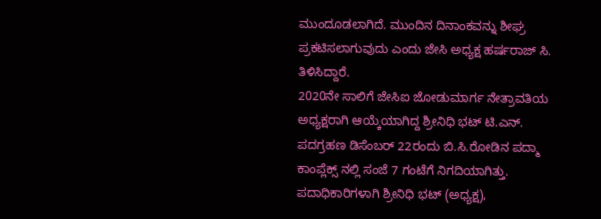ಮುಂದೂಡಲಾಗಿದೆ. ಮುಂದಿನ ದಿನಾಂಕವನ್ನು ಶೀಘ್ರ ಪ್ರಕಟಿಸಲಾಗುವುದು ಎಂದು ಜೇಸಿ ಅಧ್ಯಕ್ಷ ಹರ್ಷರಾಜ್ ಸಿ. ತಿಳಿಸಿದ್ದಾರೆ.
2020ನೇ ಸಾಲಿಗೆ ಜೇಸಿಐ ಜೋಡುಮಾರ್ಗ ನೇತ್ರಾವತಿಯ ಅಧ್ಯಕ್ಷರಾಗಿ ಆಯ್ಕೆಯಾಗಿದ್ದ ಶ್ರೀನಿಧಿ ಭಟ್ ಟಿ.ಎನ್. ಪದಗ್ರಹಣ ಡಿಸೆಂಬರ್ 22ರಂದು ಬಿ.ಸಿ.ರೋಡಿನ ಪದ್ಮಾ ಕಾಂಪ್ಲೆಕ್ಸ್ ನಲ್ಲಿ ಸಂಜೆ 7 ಗಂಟೆಗೆ ನಿಗದಿಯಾಗಿತ್ತು. ಪದಾಧಿಕಾರಿಗಳಾಗಿ ಶ್ರೀನಿಧಿ ಭಟ್ (ಅಧ್ಯಕ್ಷ),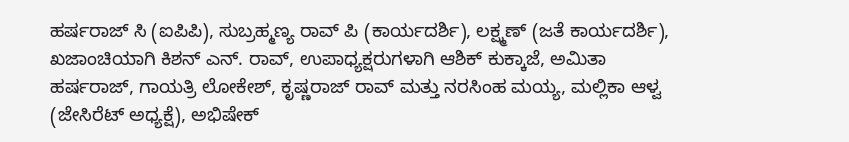ಹರ್ಷರಾಜ್ ಸಿ (ಐಪಿಪಿ), ಸುಬ್ರಹ್ಮಣ್ಯ ರಾವ್ ಪಿ (ಕಾರ್ಯದರ್ಶಿ), ಲಕ್ಷ್ಮಣ್ (ಜತೆ ಕಾರ್ಯದರ್ಶಿ), ಖಜಾಂಚಿಯಾಗಿ ಕಿಶನ್ ಎನ್. ರಾವ್, ಉಪಾಧ್ಯಕ್ಷರುಗಳಾಗಿ ಆಶಿಕ್ ಕುಕ್ಕಾಜೆ, ಅಮಿತಾ ಹರ್ಷರಾಜ್, ಗಾಯತ್ರಿ ಲೋಕೇಶ್, ಕೃಷ್ಣರಾಜ್ ರಾವ್ ಮತ್ತು ನರಸಿಂಹ ಮಯ್ಯ, ಮಲ್ಲಿಕಾ ಆಳ್ವ (ಜೇಸಿರೆಟ್ ಅಧ್ಯಕ್ಷೆ), ಅಭಿಷೇಕ್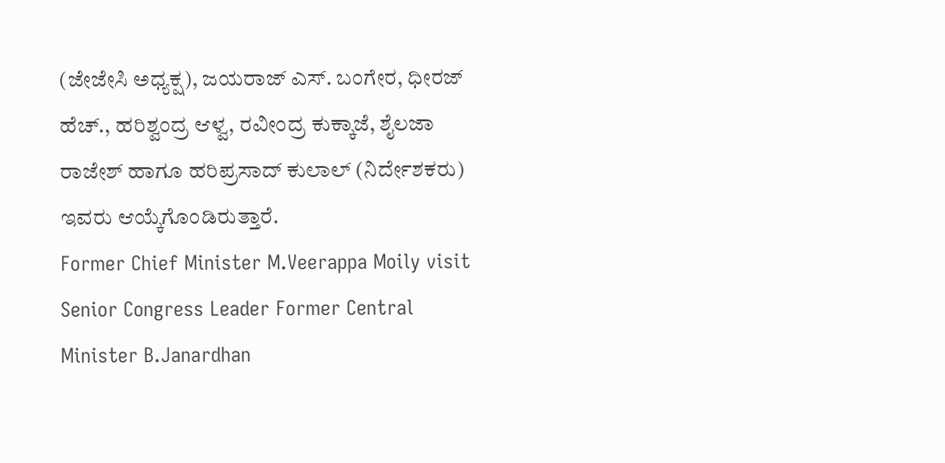(ಜೇಜೇಸಿ ಅಧ್ಯಕ್ಷ), ಜಯರಾಜ್ ಎಸ್. ಬಂಗೇರ, ಧೀರಜ್ ಹೆಚ್., ಹರಿಶ್ವಂದ್ರ ಆಳ್ವ, ರವೀಂದ್ರ ಕುಕ್ಕಾಜೆ, ಶೈಲಜಾ ರಾಜೇಶ್ ಹಾಗೂ ಹರಿಪ್ರಸಾದ್ ಕುಲಾಲ್ (ನಿರ್ದೇಶಕರು) ಇವರು ಆಯ್ಕೆಗೊಂಡಿರುತ್ತಾರೆ.
Former Chief Minister M.Veerappa Moily visit Senior Congress Leader Former Central Minister B.Janardhan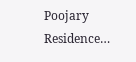Poojary Residence…